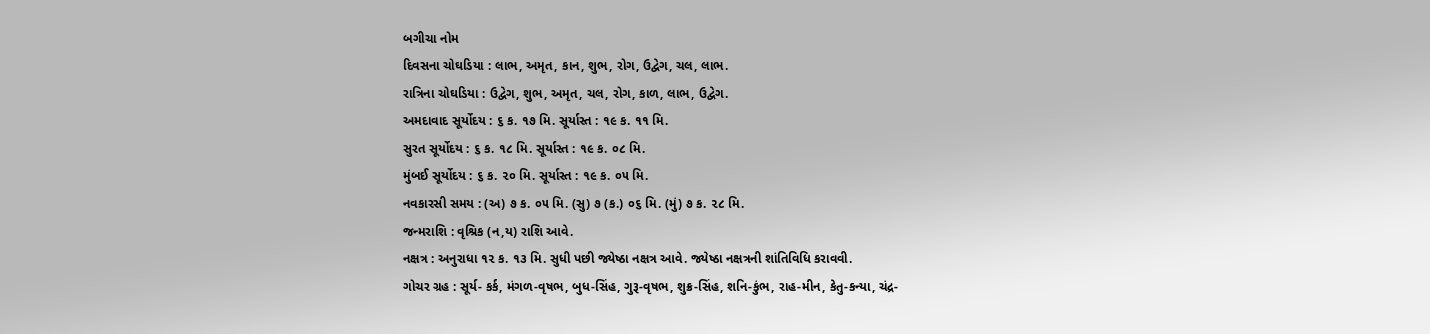બગીચા નોમ
દિવસના ચોઘડિયા : લાભ, અમૃત, કાન, શુભ, રોગ, ઉદ્વેગ, ચલ, લાભ.
રાત્રિના ચોઘડિયા : ઉદ્વેગ, શુભ, અમૃત, ચલ, રોગ, કાળ, લાભ, ઉદ્વેગ.
અમદાવાદ સૂર્યોદય : ૬ ક. ૧૭ મિ. સૂર્યાસ્ત : ૧૯ ક. ૧૧ મિ.
સુરત સૂર્યોદય : ૬ ક. ૧૮ મિ. સૂર્યાસ્ત : ૧૯ ક. ૦૮ મિ.
મુંબઈ સૂર્યોદય : ૬ ક. ૨૦ મિ. સૂર્યાસ્ત : ૧૯ ક. ૦૫ મિ.
નવકારસી સમય : (અ) ૭ ક. ૦૫ મિ. (સુ) ૭ (ક.) ૦૬ મિ. (મું) ૭ ક. ૨૮ મિ.
જન્મરાશિ : વૃશ્રિક (ન,ય) રાશિ આવે.
નક્ષત્ર : અનુરાધા ૧૨ ક. ૧૩ મિ. સુધી પછી જ્યેષ્ઠા નક્ષત્ર આવે. જ્યેષ્ઠા નક્ષત્રની શાંતિવિધિ કરાવવી.
ગોચર ગ્રહ : સૂર્ય- કર્ક, મંગળ-વૃષભ, બુધ-સિંહ, ગુરૂ-વૃષભ, શુક્ર-સિંહ, શનિ-કુંભ, રાહ-મીન, કેતુ-કન્યા, ચંદ્ર-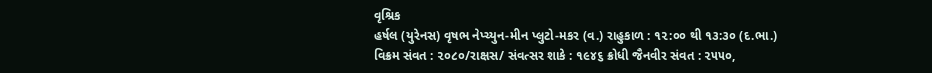વૃશ્રિક
હર્ષલ (યુરેનસ) વૃષભ નેપ્ચ્યુન-મીન પ્લુટો-મકર (વ.) રાહુકાળ : ૧૨:૦૦ થી ૧૩:૩૦ (દ.ભા.)
વિક્રમ સંવત : ૨૦૮૦/રાક્ષસ/ સંવત્સર શાકે : ૧૯૪૬ ક્રોધી જૈનવીર સંવત : ૨૫૫૦,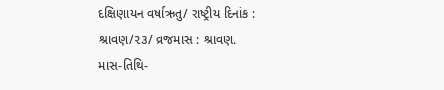દક્ષિણાયન વર્ષાઋતુ/ રાષ્ટ્રીય દિનાંક : શ્રાવણ/૨૩/ વ્રજમાસ : શ્રાવણ.
માસ-તિથિ-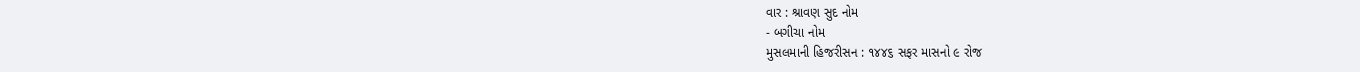વાર : શ્રાવણ સુદ નોમ
- બગીચા નોમ
મુસલમાની હિજરીસન : ૧૪૪૬ સફર માસનો ૯ રોજ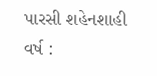પારસી શહેનશાહી વર્ષ :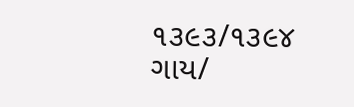૧૩૯૩/૧૩૯૪ ગાય/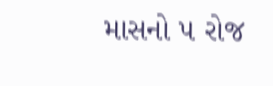માસનો ૫ રોજ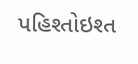પહિશ્તોઇશ્ત